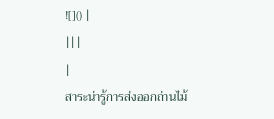![]() |
|||
|
สาระน่ารู้การส่งออกถ่านไม้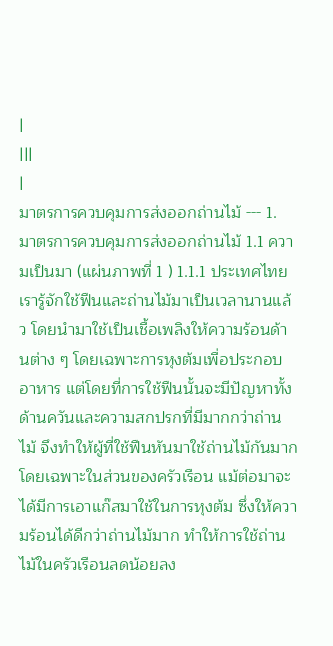|
|||
|
มาตรการควบคุมการส่งออกถ่านไม้ --- 1. มาตรการควบคุมการส่งออกถ่านไม้ 1.1 ความเป็นมา (แผ่นภาพที่ 1 ) 1.1.1 ประเทศไทยเรารู้จักใช้ฟืนและถ่านไม้มาเป็นเวลานานแล้ว โดยนำมาใช้เป็นเชื้อเพลิงให้ความร้อนด้านต่าง ๆ โดยเฉพาะการหุงต้มเพื่อประกอบอาหาร แต่โดยที่การใช้ฟืนนั้นจะมีปัญหาทั้งด้านควันและความสกปรกที่มีมากกว่าถ่านไม้ จึงทำให้ผู้ที่ใช้ฟืนหันมาใช้ถ่านไม้กันมากโดยเฉพาะในส่วนของครัวเรือน แม้ต่อมาจะได้มีการเอาแก๊สมาใช้ในการหุงต้ม ซึ่งให้ความร้อนได้ดีกว่าถ่านไม้มาก ทำให้การใช้ถ่านไม้ในครัวเรือนลดน้อยลง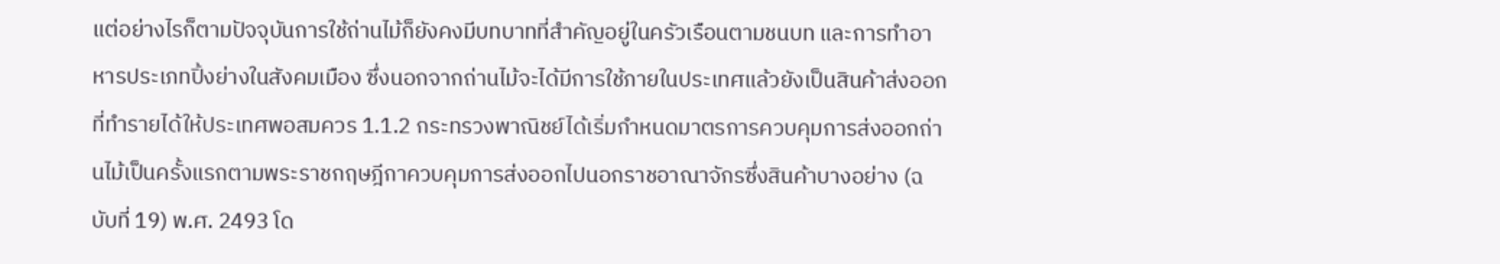แต่อย่างไรก็ตามปัจจุบันการใช้ถ่านไม้ก็ยังคงมีบทบาทที่สำคัญอยู่ในครัวเรือนตามชนบท และการทำอาหารประเภทปิ้งย่างในสังคมเมือง ซึ่งนอกจากถ่านไม้จะได้มีการใช้ภายในประเทศแล้วยังเป็นสินค้าส่งออกที่ทำรายได้ให้ประเทศพอสมควร 1.1.2 กระทรวงพาณิชย์ได้เริ่มกำหนดมาตรการควบคุมการส่งออกถ่านไม้เป็นครั้งแรกตามพระราชกฤษฎีกาควบคุมการส่งออกไปนอกราชอาณาจักรซึ่งสินค้าบางอย่าง (ฉบับที่ 19) พ.ศ. 2493 โด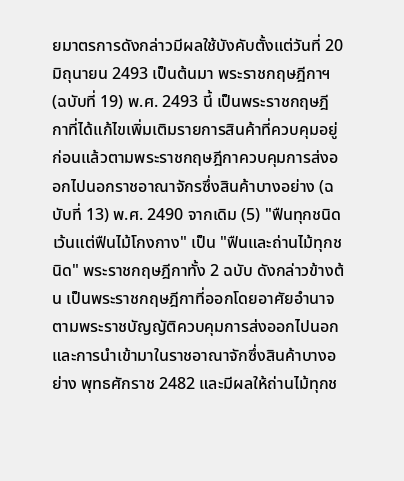ยมาตรการดังกล่าวมีผลใช้บังคับตั้งแต่วันที่ 20 มิถุนายน 2493 เป็นต้นมา พระราชกฤษฎีกาฯ (ฉบับที่ 19) พ.ศ. 2493 นี้ เป็นพระราชกฤษฎีกาที่ได้แก้ไขเพิ่มเติมรายการสินค้าที่ควบคุมอยู่ก่อนแล้วตามพระราชกฤษฎีกาควบคุมการส่งออกไปนอกราชอาณาจักรซึ่งสินค้าบางอย่าง (ฉบับที่ 13) พ.ศ. 2490 จากเดิม (5) "ฟืนทุกชนิด เว้นแต่ฟืนไม้โกงกาง" เป็น "ฟืนและถ่านไม้ทุกชนิด" พระราชกฤษฎีกาทั้ง 2 ฉบับ ดังกล่าวข้างต้น เป็นพระราชกฤษฎีกาที่ออกโดยอาศัยอำนาจตามพระราชบัญญัติควบคุมการส่งออกไปนอกและการนำเข้ามาในราชอาณาจักซึ่งสินค้าบางอย่าง พุทธศักราช 2482 และมีผลให้ถ่านไม้ทุกช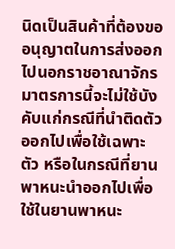นิดเป็นสินค้าที่ต้องขออนุญาตในการส่งออกไปนอกราชอาณาจักร มาตรการนี้จะไม่ใช้บังคับแก่กรณีที่นำติดตัวออกไปเพื่อใช้เฉพาะตัว หรือในกรณีที่ยานพาหนะนำออกไปเพื่อใช้ในยานพาหนะ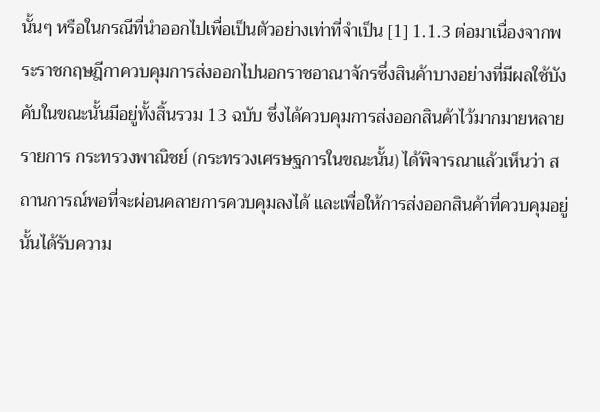นั้นๆ หรือในกรณีที่นำออกไปเพื่อเป็นตัวอย่างเท่าที่จำเป็น [1] 1.1.3 ต่อมาเนื่องจากพระราชกฤษฎีกาควบคุมการส่งออกไปนอกราชอาณาจักรซึ่งสินค้าบางอย่างที่มีผลใช้บังคับในขณะนั้นมีอยู่ทั้งสิ้นรวม 13 ฉบับ ซึ่งได้ควบคุมการส่งออกสินค้าไว้มากมายหลายรายการ กระทรวงพาณิชย์ (กระทรวงเศรษฐการในขณะนั้น) ได้พิจารณาแล้วเห็นว่า สถานการณ์พอที่จะผ่อนคลายการควบคุมลงได้ และเพื่อให้การส่งออกสินค้าที่ควบคุมอยู่นั้นได้รับความ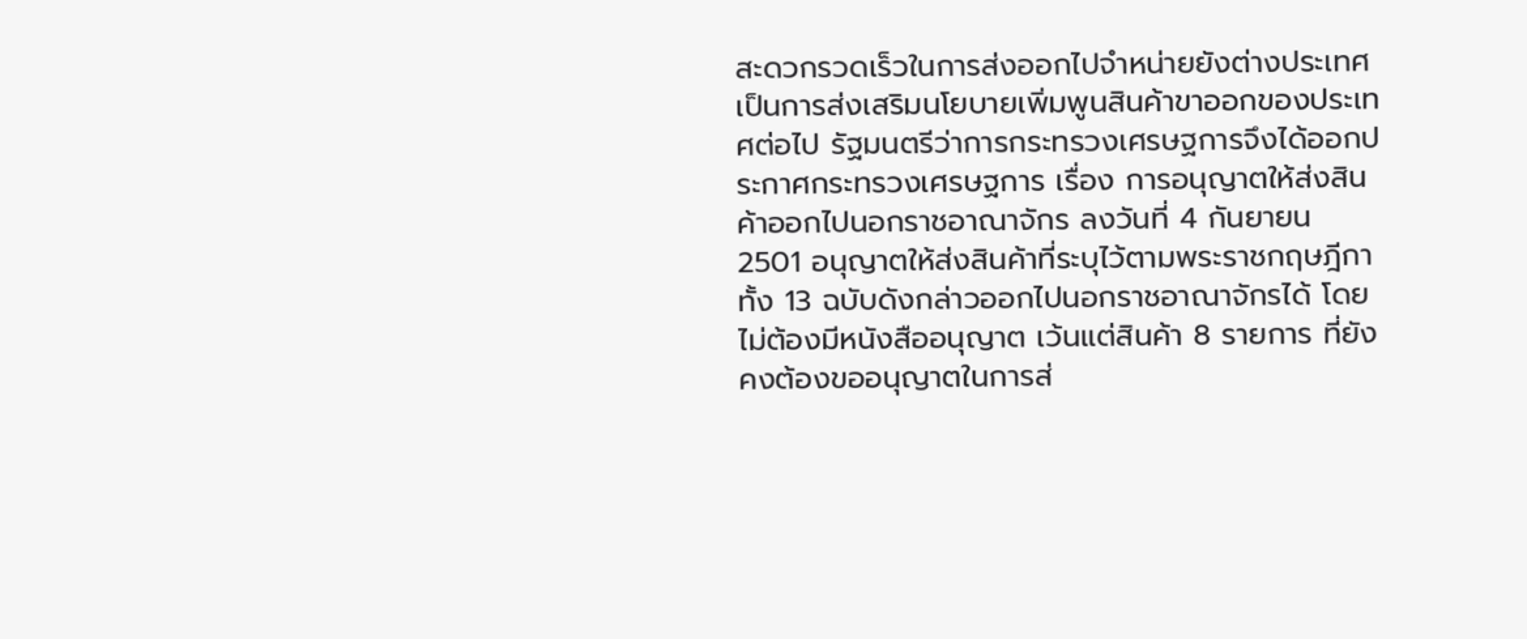สะดวกรวดเร็วในการส่งออกไปจำหน่ายยังต่างประเทศ เป็นการส่งเสริมนโยบายเพิ่มพูนสินค้าขาออกของประเทศต่อไป รัฐมนตรีว่าการกระทรวงเศรษฐการจึงได้ออกประกาศกระทรวงเศรษฐการ เรื่อง การอนุญาตให้ส่งสินค้าออกไปนอกราชอาณาจักร ลงวันที่ 4 กันยายน 2501 อนุญาตให้ส่งสินค้าที่ระบุไว้ตามพระราชกฤษฎีกาทั้ง 13 ฉบับดังกล่าวออกไปนอกราชอาณาจักรได้ โดยไม่ต้องมีหนังสืออนุญาต เว้นแต่สินค้า 8 รายการ ที่ยังคงต้องขออนุญาตในการส่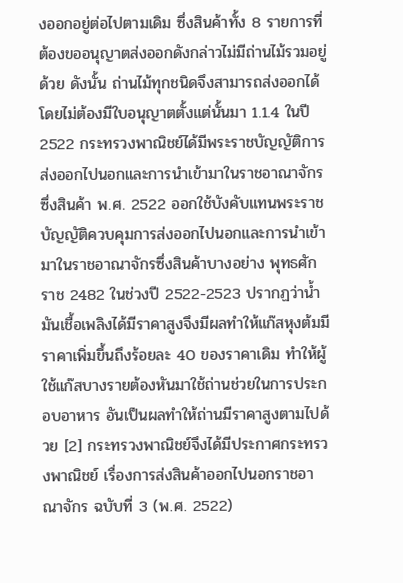งออกอยู่ต่อไปตามเดิม ซึ่งสินค้าทั้ง 8 รายการที่ต้องขออนุญาตส่งออกดังกล่าวไม่มีถ่านไม้รวมอยู่ด้วย ดังนั้น ถ่านไม้ทุกชนิดจึงสามารถส่งออกได้โดยไม่ต้องมีใบอนุญาตตั้งแต่นั้นมา 1.1.4 ในปี 2522 กระทรวงพาณิชย์ได้มีพระราชบัญญัติการส่งออกไปนอกและการนำเข้ามาในราชอาณาจักรซึ่งสินค้า พ.ศ. 2522 ออกใช้บังคับแทนพระราชบัญญัติควบคุมการส่งออกไปนอกและการนำเข้ามาในราชอาณาจักรซึ่งสินค้าบางอย่าง พุทธศักราช 2482 ในช่วงปี 2522-2523 ปรากฏว่าน้ำมันเชื้อเพลิงได้มีราคาสูงจึงมีผลทำให้แก๊สหุงต้มมีราคาเพิ่มขึ้นถึงร้อยละ 40 ของราคาเดิม ทำให้ผู้ใช้แก๊สบางรายต้องหันมาใช้ถ่านช่วยในการประกอบอาหาร อันเป็นผลทำให้ถ่านมีราคาสูงตามไปด้วย [2] กระทรวงพาณิชย์จึงได้มีประกาศกระทรวงพาณิชย์ เรื่องการส่งสินค้าออกไปนอกราชอาณาจักร ฉบับที่ 3 (พ.ศ. 2522)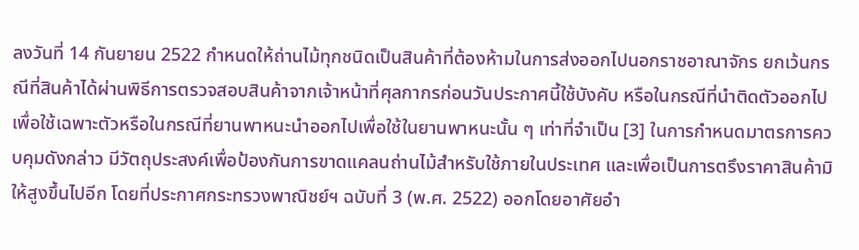ลงวันที่ 14 กันยายน 2522 กำหนดให้ถ่านไม้ทุกชนิดเป็นสินค้าที่ต้องห้ามในการส่งออกไปนอกราชอาณาจักร ยกเว้นกรณีที่สินค้าได้ผ่านพิธีการตรวจสอบสินค้าจากเจ้าหน้าที่ศุลกากรก่อนวันประกาศนี้ใช้บังคับ หรือในกรณีที่นำติดตัวออกไปเพื่อใช้เฉพาะตัวหรือในกรณีที่ยานพาหนะนำออกไปเพื่อใช้ในยานพาหนะนั้น ๆ เท่าที่จำเป็น [3] ในการกำหนดมาตรการควบคุมดังกล่าว มีวัตถุประสงค์เพื่อป้องกันการขาดแคลนถ่านไม้สำหรับใช้ภายในประเทศ และเพื่อเป็นการตรึงราคาสินค้ามิให้สูงขึ้นไปอีก โดยที่ประกาศกระทรวงพาณิชย์ฯ ฉบับที่ 3 (พ.ศ. 2522) ออกโดยอาศัยอำ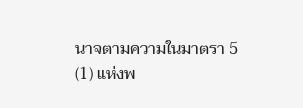นาจตามความในมาตรา 5 (1) แห่งพ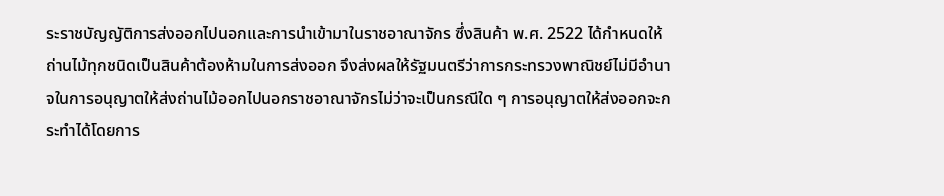ระราชบัญญัติการส่งออกไปนอกและการนำเข้ามาในราชอาณาจักร ซึ่งสินค้า พ.ศ. 2522 ได้กำหนดให้ถ่านไม้ทุกชนิดเป็นสินค้าต้องห้ามในการส่งออก จึงส่งผลให้รัฐมนตรีว่าการกระทรวงพาณิชย์ไม่มีอำนาจในการอนุญาตให้ส่งถ่านไม้ออกไปนอกราชอาณาจักรไม่ว่าจะเป็นกรณีใด ๆ การอนุญาตให้ส่งออกจะกระทำได้โดยการ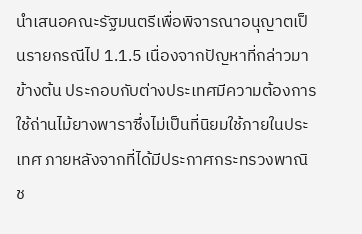นำเสนอคณะรัฐมนตรีเพื่อพิจารณาอนุญาตเป็นรายกรณีไป 1.1.5 เนื่องจากปัญหาที่กล่าวมาข้างต้น ประกอบกับต่างประเทศมีความต้องการใช้ถ่านไม้ยางพาราซึ่งไม่เป็นที่นิยมใช้ภายในประเทศ ภายหลังจากที่ได้มีประกาศกระทรวงพาณิช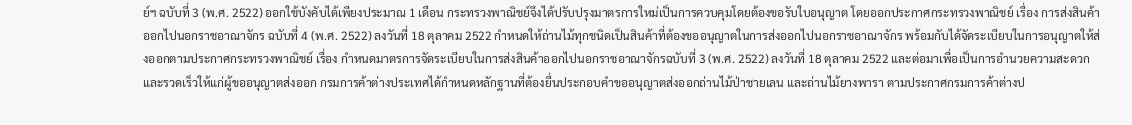ย์ฯ ฉบับที่ 3 (พ.ศ. 2522) ออกใช้บังคับได้เพียงประมาณ 1 เดือน กระทรวงพาณิชย์จึงได้ปรับปรุงมาตรการใหม่เป็นการควบคุมโดยต้องขอรับใบอนุญาต โดยออกประกาศกระทรวงพาณิชย์ เรื่อง การส่งสินค้าออกไปนอกราชอาณาจักร ฉบับที่ 4 (พ.ศ. 2522) ลงวันที่ 18 ตุลาคม 2522 กำหนดให้ถ่านไม้ทุกชนิดเป็นสินค้าที่ต้องขออนุญาตในการส่งออกไปนอกราชอาณาจักร พร้อมกับได้จัดระเบียบในการอนุญาตให้ส่งออกตามประกาศกระทรวงพาณิชย์ เรื่อง กำหนดมาตรการจัดระเบียบในการส่งสินค้าออกไปนอกราชอาณาจักรฉบับที่ 3 (พ.ศ. 2522) ลงวันที่ 18 ตุลาคม 2522 และต่อมาเพื่อเป็นการอำนวยความสะดวกและรวดเร็วให้แก่ผู้ขออนุญาตส่งออก กรมการค้าต่างประเทศได้กำหนดหลักฐานที่ต้องยื่นประกอบคำขออนุญาตส่งออกถ่านไม้ป่าชายเลน และถ่านไม้ยางพารา ตามประกาศกรมการค้าต่างป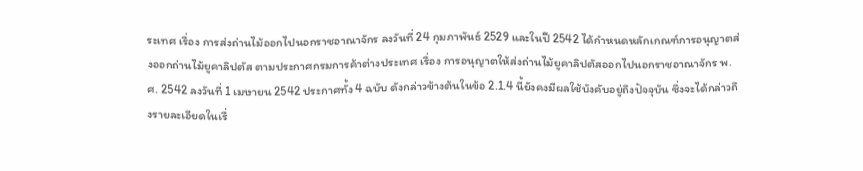ระเทศ เรื่อง การส่งถ่านไม้ออกไปนอกราชอาณาจักร ลงวันที่ 24 กุมภาพันธ์ 2529 และในปี 2542 ได้กำหนดหลักเกณฑ์การอนุญาตส่งออกถ่านไม้ยูคาลิปตัส ตามประกาศกรมการค้าต่างประเทศ เรื่อง การอนุญาตให้ส่งถ่านไม้ยูคาลิปตัสออกไปนอกราชอาณาจักร พ.ศ. 2542 ลงวันที่ 1 เมษายน 2542 ประกาศทั้ง 4 ฉบับ ดังกล่าวข้างต้นในข้อ 2.1.4 นี้ยังคงมีผลใช้บังคับอยู่ถึงปัจจุบัน ซึ่งจะได้กล่าวถึงรายละเอียดในเรื่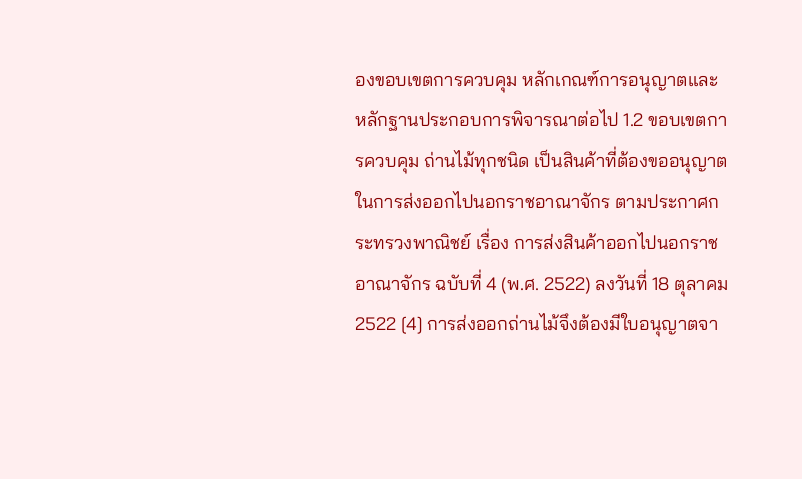องขอบเขตการควบคุม หลักเกณฑ์การอนุญาตและหลักฐานประกอบการพิจารณาต่อไป 1.2 ขอบเขตการควบคุม ถ่านไม้ทุกชนิด เป็นสินค้าที่ต้องขออนุญาตในการส่งออกไปนอกราชอาณาจักร ตามประกาศกระทรวงพาณิชย์ เรื่อง การส่งสินค้าออกไปนอกราชอาณาจักร ฉบับที่ 4 (พ.ศ. 2522) ลงวันที่ 18 ตุลาคม 2522 [4] การส่งออกถ่านไม้จึงต้องมีใบอนุญาตจา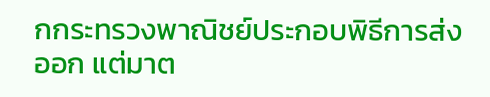กกระทรวงพาณิชย์ประกอบพิธีการส่งออก แต่มาต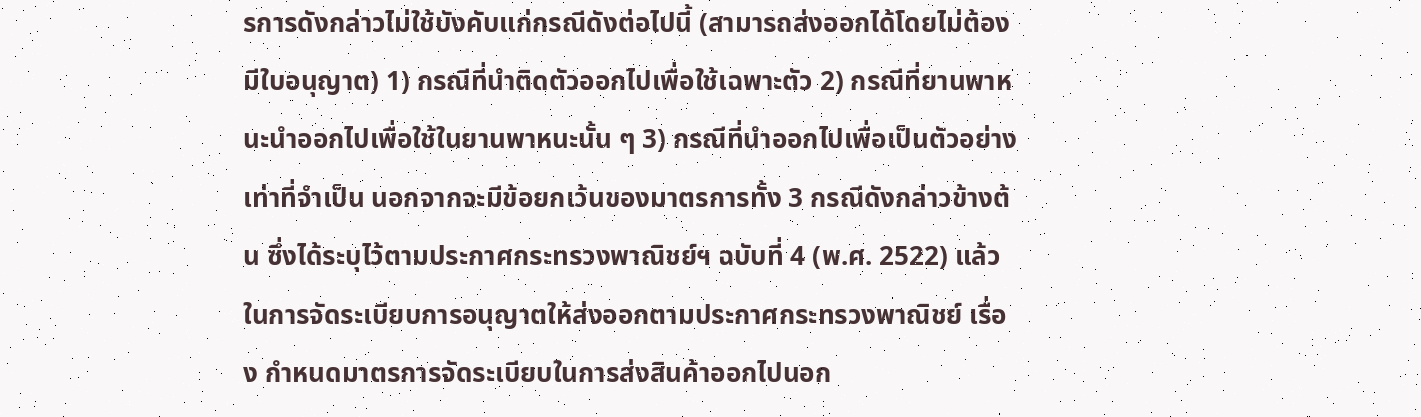รการดังกล่าวไม่ใช้บังคับแก่กรณีดังต่อไปนี้ (สามารถส่งออกได้โดยไม่ต้องมีใบอนุญาต) 1) กรณีที่นำติดตัวออกไปเพื่อใช้เฉพาะตัว 2) กรณีที่ยานพาหนะนำออกไปเพื่อใช้ในยานพาหนะนั้น ๆ 3) กรณีที่นำออกไปเพื่อเป็นตัวอย่างเท่าที่จำเป็น นอกจากจะมีข้อยกเว้นของมาตรการทั้ง 3 กรณีดังกล่าวข้างต้น ซึ่งได้ระบุไว้ตามประกาศกระทรวงพาณิชย์ฯ ฉบับที่ 4 (พ.ศ. 2522) แล้ว ในการจัดระเบียบการอนุญาตให้ส่งออกตามประกาศกระทรวงพาณิชย์ เรื่อง กำหนดมาตรการจัดระเบียบในการส่งสินค้าออกไปนอก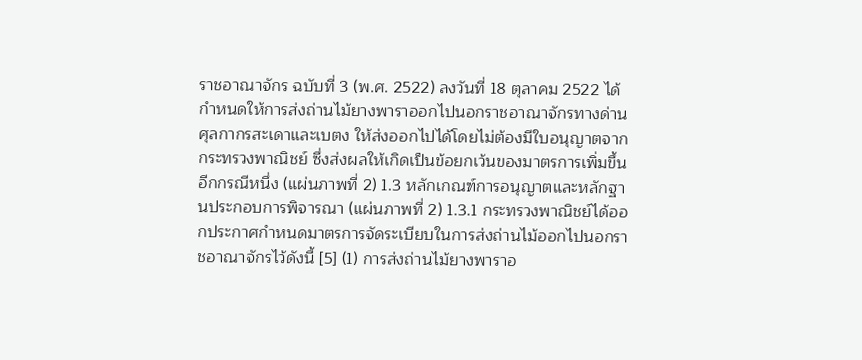ราชอาณาจักร ฉบับที่ 3 (พ.ศ. 2522) ลงวันที่ 18 ตุลาคม 2522 ได้กำหนดให้การส่งถ่านไม้ยางพาราออกไปนอกราชอาณาจักรทางด่านศุลกากรสะเดาและเบตง ให้ส่งออกไปได้โดยไม่ต้องมีใบอนุญาตจากกระทรวงพาณิชย์ ซึ่งส่งผลให้เกิดเป็นข้อยกเว้นของมาตรการเพิ่มขึ้นอีกกรณีหนึ่ง (แผ่นภาพที่ 2) 1.3 หลักเกณฑ์การอนุญาตและหลักฐานประกอบการพิจารณา (แผ่นภาพที่ 2) 1.3.1 กระทรวงพาณิชย์ได้ออกประกาศกำหนดมาตรการจัดระเบียบในการส่งถ่านไม้ออกไปนอกราชอาณาจักรไว้ดังนี้ [5] (1) การส่งถ่านไม้ยางพาราอ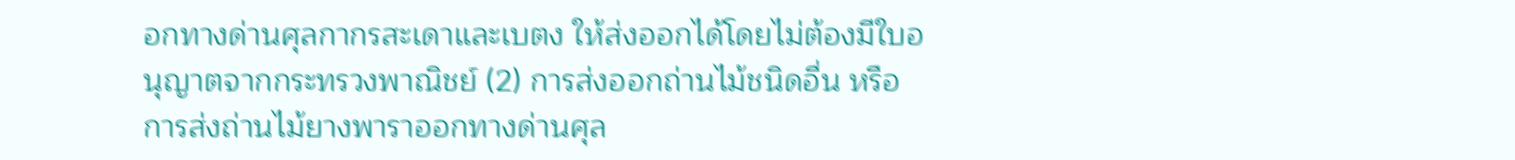อกทางด่านศุลกากรสะเดาและเบตง ให้ส่งออกได้โดยไม่ต้องมีใบอนุญาตจากกระทรวงพาณิชย์ (2) การส่งออกถ่านไม้ชนิดอื่น หรือการส่งถ่านไม้ยางพาราออกทางด่านศุล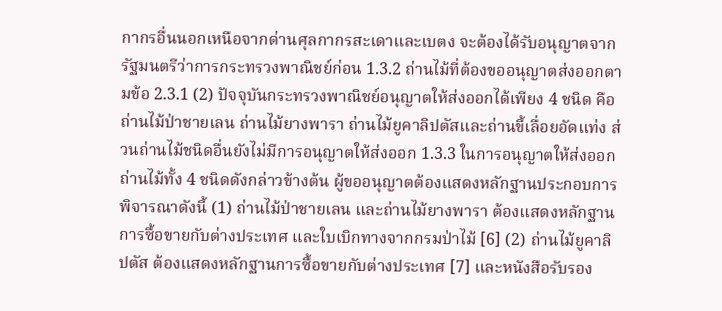กากรอื่นนอกเหนือจากด่านศุลกากรสะเดาและเบตง จะต้องได้รับอนุญาตจากรัฐมนตรีว่าการกระทรวงพาณิชย์ก่อน 1.3.2 ถ่านไม้ที่ต้องขออนุญาตส่งออกตามข้อ 2.3.1 (2) ปัจจุบันกระทรวงพาณิชย์อนุญาตให้ส่งออกได้เพียง 4 ชนิด คือ ถ่านไม้ป่าชายเลน ถ่านไม้ยางพารา ถ่านไม้ยูคาลิปตัสและถ่านขี้เลื่อยอัดแท่ง ส่วนถ่านไม้ชนิดอื่นยังไม่มีการอนุญาตให้ส่งออก 1.3.3 ในการอนุญาตให้ส่งออกถ่านไม้ทั้ง 4 ชนิดดังกล่าวข้างต้น ผู้ขออนุญาตต้องแสดงหลักฐานประกอบการพิจารณาดังนี้ (1) ถ่านไม้ป่าชายเลน และถ่านไม้ยางพารา ต้องแสดงหลักฐานการซื้อขายกับต่างประเทศ และใบเบิกทางจากกรมป่าไม้ [6] (2) ถ่านไม้ยูคาลิปตัส ต้องแสดงหลักฐานการซื้อขายกับต่างประเทศ [7] และหนังสือรับรอง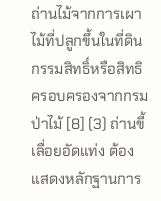ถ่านไม้จากการเผาไม้ที่ปลูกขึ้นในที่ดินกรรมสิทธิ์หรือสิทธิครอบครองจากกรม ป่าไม้ [8] (3) ถ่านขี้เลื่อยอัดแท่ง ต้องแสดงหลักฐานการ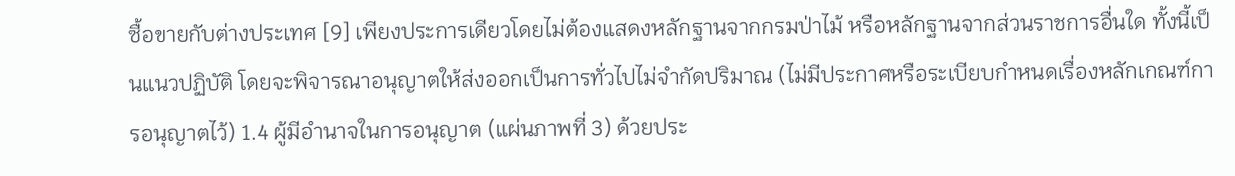ซื้อขายกับต่างประเทศ [9] เพียงประการเดียวโดยไม่ต้องแสดงหลักฐานจากกรมป่าไม้ หรือหลักฐานจากส่วนราชการอื่นใด ทั้งนี้เป็นแนวปฏิบัติ โดยจะพิจารณาอนุญาตให้ส่งออกเป็นการทั่วไปไม่จำกัดปริมาณ (ไม่มีประกาศหรือระเบียบกำหนดเรื่องหลักเกณฑ์การอนุญาตไว้) 1.4 ผู้มีอำนาจในการอนุญาต (แผ่นภาพที่ 3) ด้วยประ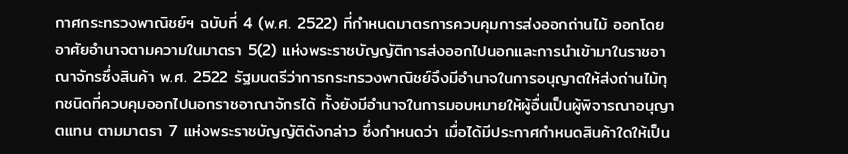กาศกระทรวงพาณิชย์ฯ ฉบับที่ 4 (พ.ศ. 2522) ที่กำหนดมาตรการควบคุมการส่งออกถ่านไม้ ออกโดยอาศัยอำนาจตามความในมาตรา 5(2) แห่งพระราชบัญญัติการส่งออกไปนอกและการนำเข้ามาในราชอาณาจักรซึ่งสินค้า พ.ศ. 2522 รัฐมนตรีว่าการกระทรวงพาณิชย์จึงมีอำนาจในการอนุญาตให้ส่งถ่านไม้ทุกชนิดที่ควบคุมออกไปนอกราชอาณาจักรได้ ทั้งยังมีอำนาจในการมอบหมายให้ผู้อื่นเป็นผู้พิจารณาอนุญาตแทน ตามมาตรา 7 แห่งพระราชบัญญัติดังกล่าว ซึ่งกำหนดว่า เมื่อได้มีประกาศกำหนดสินค้าใดให้เป็น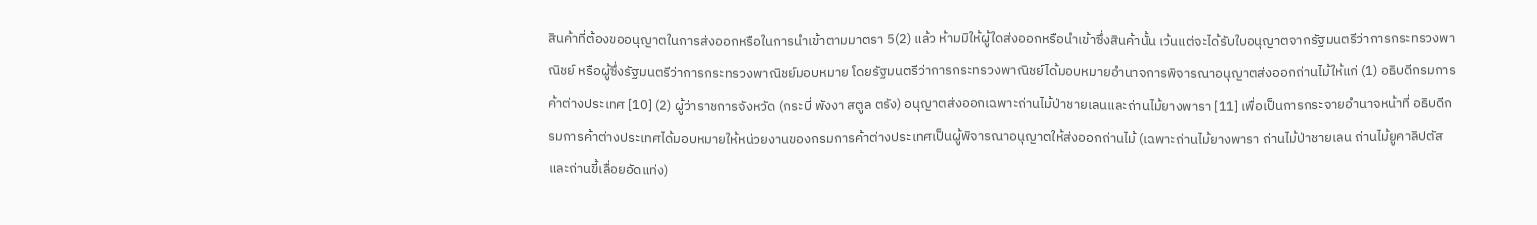สินค้าที่ต้องขออนุญาตในการส่งออกหรือในการนำเข้าตามมาตรา 5(2) แล้ว ห้ามมิให้ผู้ใดส่งออกหรือนำเข้าซึ่งสินค้านั้น เว้นแต่จะได้รับใบอนุญาตจากรัฐมนตรีว่าการกระทรวงพาณิชย์ หรือผู้ซึ่งรัฐมนตรีว่าการกระทรวงพาณิชย์มอบหมาย โดยรัฐมนตรีว่าการกระทรวงพาณิชย์ได้มอบหมายอำนาจการพิจารณาอนุญาตส่งออกถ่านไม้ให้แก่ (1) อธิบดีกรมการค้าต่างประเทศ [10] (2) ผู้ว่าราชการจังหวัด (กระบี่ พังงา สตูล ตรัง) อนุญาตส่งออกเฉพาะถ่านไม้ป่าชายเลนและถ่านไม้ยางพารา [11] เพื่อเป็นการกระจายอำนาจหน้าที่ อธิบดีกรมการค้าต่างประเทศได้มอบหมายให้หน่วยงานของกรมการค้าต่างประเทศเป็นผู้พิจารณาอนุญาตให้ส่งออกถ่านไม้ (เฉพาะถ่านไม้ยางพารา ถ่านไม้ป่าชายเลน ถ่านไม้ยูคาลิปตัส และถ่านขี้เลื่อยอัดแท่ง)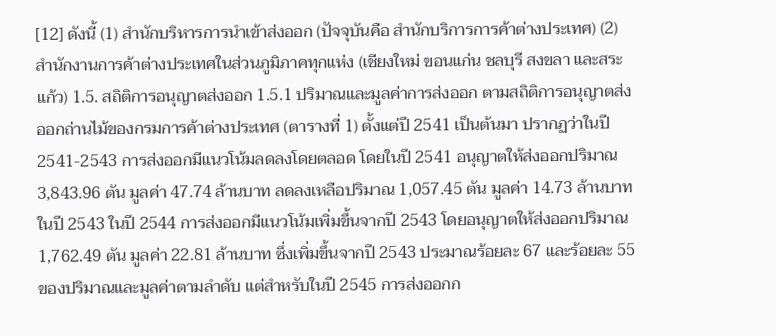[12] ดังนี้ (1) สำนักบริหารการนำเข้าส่งออก (ปัจจุบันคือ สำนักบริการการค้าต่างประเทศ) (2) สำนักงานการค้าต่างประเทศในส่วนภูมิภาคทุกแห่ง (เชียงใหม่ ขอนแก่น ชลบุรี สงขลา และสระแก้ว) 1.5. สถิติการอนุญาตส่งออก 1.5.1 ปริมาณและมูลค่าการส่งออก ตามสถิติการอนุญาตส่งออกถ่านไม้ของกรมการค้าต่างประเทศ (ตารางที่ 1) ตั้งแต่ปี 2541 เป็นต้นมา ปรากฏว่าในปี 2541-2543 การส่งออกมีแนวโน้มลดลงโดยตลอด โดยในปี 2541 อนุญาตให้ส่งออกปริมาณ 3,843.96 ตัน มูลค่า 47.74 ล้านบาท ลดลงเหลือปริมาณ 1,057.45 ตัน มูลค่า 14.73 ล้านบาทในปี 2543 ในปี 2544 การส่งออกมีแนวโน้มเพิ่มขึ้นจากปี 2543 โดยอนุญาตให้ส่งออกปริมาณ 1,762.49 ตัน มูลค่า 22.81 ล้านบาท ซึ่งเพิ่มขึ้นจากปี 2543 ประมาณร้อยละ 67 และร้อยละ 55 ของปริมาณและมูลค่าตามลำดับ แต่สำหรับในปี 2545 การส่งออกก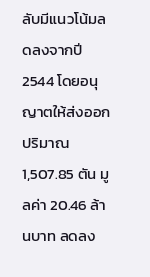ลับมีแนวโน้มลดลงจากปี 2544 โดยอนุญาตให้ส่งออกปริมาณ 1,507.85 ตัน มูลค่า 20.46 ล้านบาท ลดลง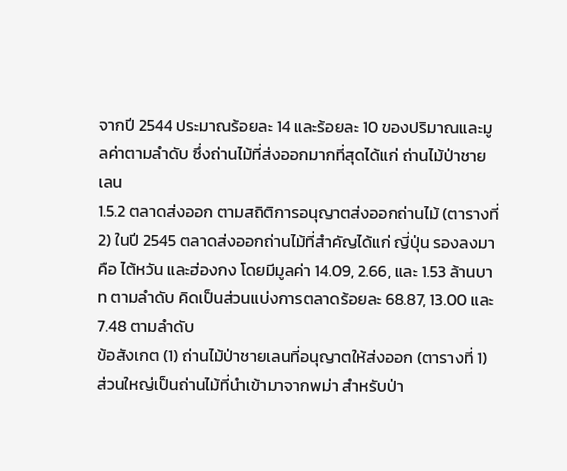จากปี 2544 ประมาณร้อยละ 14 และร้อยละ 10 ของปริมาณและมูลค่าตามลำดับ ซึ่งถ่านไม้ที่ส่งออกมากที่สุดได้แก่ ถ่านไม้ป่าชายเลน
1.5.2 ตลาดส่งออก ตามสถิติการอนุญาตส่งออกถ่านไม้ (ตารางที่ 2) ในปี 2545 ตลาดส่งออกถ่านไม้ที่สำคัญได้แก่ ญี่ปุ่น รองลงมาคือ ไต้หวัน และฮ่องกง โดยมีมูลค่า 14.09, 2.66, และ 1.53 ล้านบาท ตามลำดับ คิดเป็นส่วนแบ่งการตลาดร้อยละ 68.87, 13.00 และ 7.48 ตามลำดับ
ข้อสังเกต (1) ถ่านไม้ป่าชายเลนที่อนุญาตให้ส่งออก (ตารางที่ 1) ส่วนใหญ่เป็นถ่านไม้ที่นำเข้ามาจากพม่า สำหรับป่า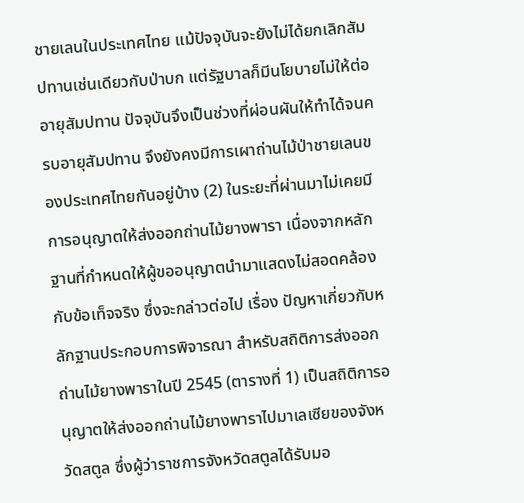ชายเลนในประเทศไทย แม้ปัจจุบันจะยังไม่ได้ยกเลิกสัมปทานเช่นเดียวกับป่าบก แต่รัฐบาลก็มีนโยบายไม่ให้ต่ออายุสัมปทาน ปัจจุบันจึงเป็นช่วงที่ผ่อนผันให้ทำได้จนครบอายุสัมปทาน จึงยังคงมีการเผาถ่านไม้ป่าชายเลนของประเทศไทยกันอยู่บ้าง (2) ในระยะที่ผ่านมาไม่เคยมีการอนุญาตให้ส่งออกถ่านไม้ยางพารา เนื่องจากหลักฐานที่กำหนดให้ผู้ขออนุญาตนำมาแสดงไม่สอดคล้องกับข้อเท็จจริง ซึ่งจะกล่าวต่อไป เรื่อง ปัญหาเกี่ยวกับหลักฐานประกอบการพิจารณา สำหรับสถิติการส่งออกถ่านไม้ยางพาราในปี 2545 (ตารางที่ 1) เป็นสถิติการอนุญาตให้ส่งออกถ่านไม้ยางพาราไปมาเลเซียของจังหวัดสตูล ซึ่งผู้ว่าราชการจังหวัดสตูลได้รับมอ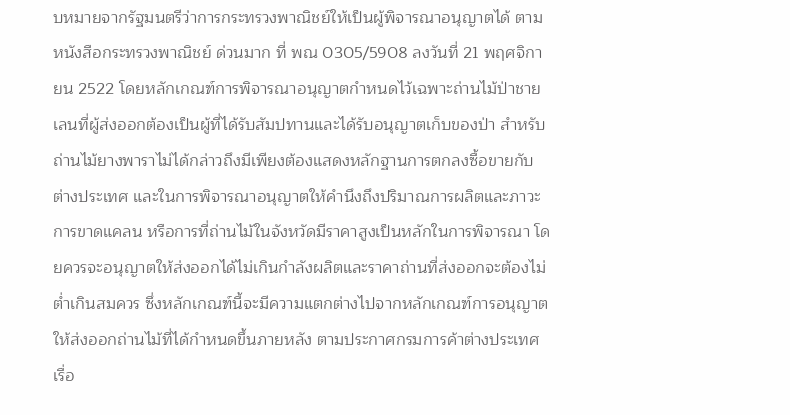บหมายจากรัฐมนตรีว่าการกระทรวงพาณิชย์ให้เป็นผู้พิจารณาอนุญาตได้ ตามหนังสือกระทรวงพาณิชย์ ด่วนมาก ที่ พณ 0305/5908 ลงวันที่ 21 พฤศจิกายน 2522 โดยหลักเกณฑ์การพิจารณาอนุญาตกำหนดไว้เฉพาะถ่านไม้ป่าชายเลนที่ผู้ส่งออกต้องเป็นผู้ที่ได้รับสัมปทานและได้รับอนุญาตเก็บของป่า สำหรับถ่านไม้ยางพาราไม่ได้กล่าวถึงมีเพียงต้องแสดงหลักฐานการตกลงซื้อขายกับต่างประเทศ และในการพิจารณาอนุญาตให้คำนึงถึงปริมาณการผลิตและภาวะการขาดแคลน หรือการที่ถ่านไม้ในจังหวัดมีราคาสูงเป็นหลักในการพิจารณา โดยควรจะอนุญาตให้ส่งออกได้ไม่เกินกำลังผลิตและราคาถ่านที่ส่งออกจะต้องไม่ต่ำเกินสมควร ซึ่งหลักเกณฑ์นี้จะมีความแตกต่างไปจากหลักเกณฑ์การอนุญาตให้ส่งออกถ่านไม้ที่ได้กำหนดขึ้นภายหลัง ตามประกาศกรมการค้าต่างประเทศ เรื่อ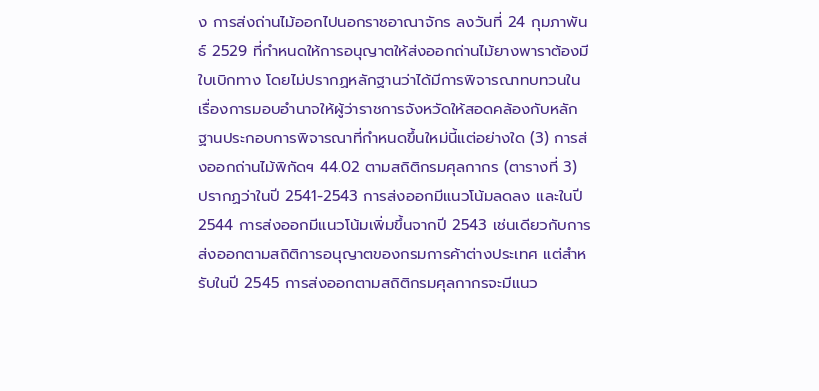ง การส่งถ่านไม้ออกไปนอกราชอาณาจักร ลงวันที่ 24 กุมภาพันธ์ 2529 ที่กำหนดให้การอนุญาตให้ส่งออกถ่านไม้ยางพาราต้องมีใบเบิกทาง โดยไม่ปรากฏหลักฐานว่าได้มีการพิจารณาทบทวนในเรื่องการมอบอำนาจให้ผู้ว่าราชการจังหวัดให้สอดคล้องกับหลักฐานประกอบการพิจารณาที่กำหนดขึ้นใหม่นี้แต่อย่างใด (3) การส่งออกถ่านไม้พิกัดฯ 44.02 ตามสถิติกรมศุลกากร (ตารางที่ 3) ปรากฏว่าในปี 2541-2543 การส่งออกมีแนวโน้มลดลง และในปี 2544 การส่งออกมีแนวโน้มเพิ่มขึ้นจากปี 2543 เช่นเดียวกับการส่งออกตามสถิติการอนุญาตของกรมการค้าต่างประเทศ แต่สำหรับในปี 2545 การส่งออกตามสถิติกรมศุลกากรจะมีแนว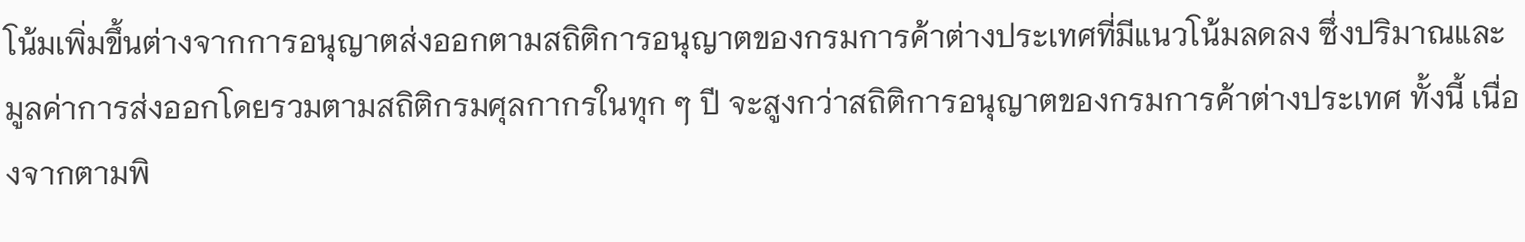โน้มเพิ่มขึ้นต่างจากการอนุญาตส่งออกตามสถิติการอนุญาตของกรมการค้าต่างประเทศที่มีแนวโน้มลดลง ซึ่งปริมาณและมูลค่าการส่งออกโดยรวมตามสถิติกรมศุลกากรในทุก ๆ ปี จะสูงกว่าสถิติการอนุญาตของกรมการค้าต่างประเทศ ทั้งนี้ เนื่องจากตามพิ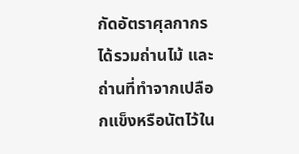กัดอัตราศุลกากรได้รวมถ่านไม้ และถ่านที่ทำจากเปลือกแข็งหรือนัตไว้ใน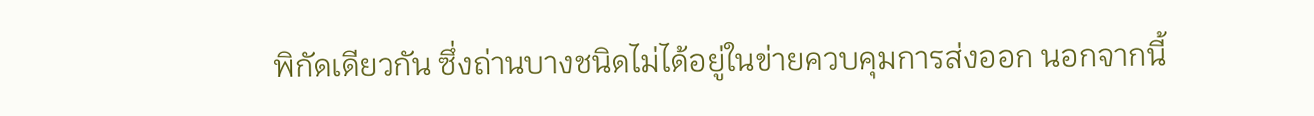พิกัดเดียวกัน ซึ่งถ่านบางชนิดไม่ได้อยู่ในข่ายควบคุมการส่งออก นอกจากนี้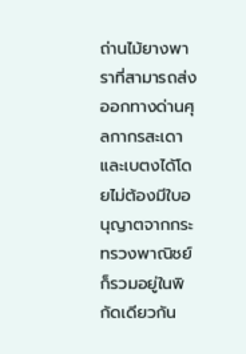ถ่านไม้ยางพาราที่สามารถส่งออกทางด่านศุลกากรสะเดาและเบตงได้โดยไม่ต้องมีใบอนุญาตจากกระทรวงพาณิชย์ก็รวมอยู่ในพิกัดเดียวกัน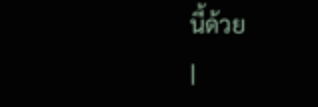นี้ด้วย
|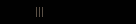|||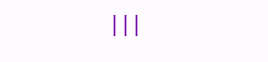|||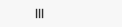|||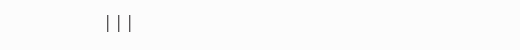|||